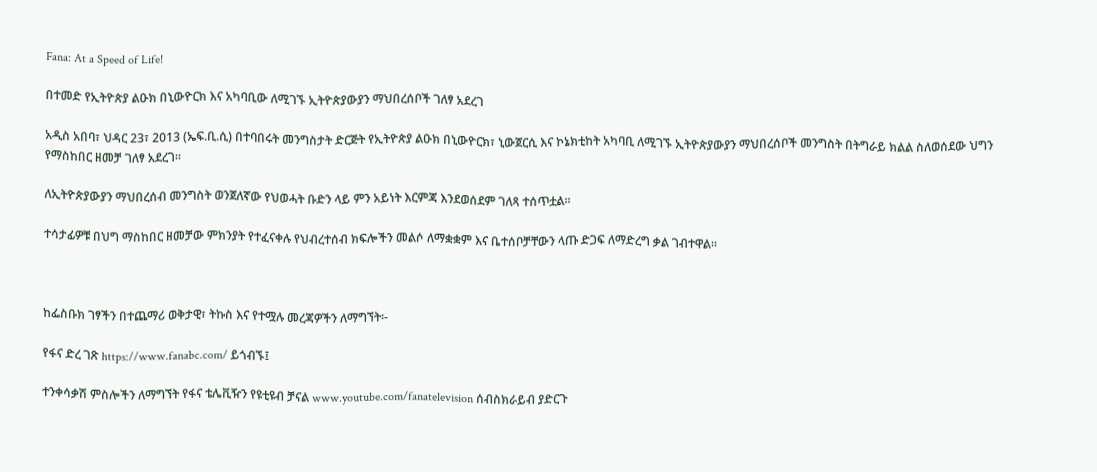Fana: At a Speed of Life!

በተመድ የኢትዮጵያ ልዑክ በኒውዮርክ እና አካባቢው ለሚገኙ ኢትዮጵያውያን ማህበረሰቦች ገለፃ አደረገ

አዲስ አበባ፣ ህዳር 23፣ 2013 (ኤፍ.ቢ.ሲ) በተባበሩት መንግስታት ድርጅት የኢትዮጵያ ልዑክ በኒውዮርክ፣ ኒውጀርሲ እና ኮኔክቲከት አካባቢ ለሚገኙ ኢትዮጵያውያን ማህበረሰቦች መንግስት በትግራይ ክልል ስለወሰደው ህግን የማስከበር ዘመቻ ገለፃ አደረገ።

ለኢትዮጵያውያን ማህበረሰብ መንግስት ወንጀለኛው የህወሓት ቡድን ላይ ምን አይነት እርምጃ እንደወሰደም ገለጻ ተሰጥቷል።

ተሳታፊዎቹ በህግ ማስከበር ዘመቻው ምክንያት የተፈናቀሉ የህብረተሰብ ክፍሎችን መልሶ ለማቋቋም እና ቤተሰቦቻቸውን ላጡ ድጋፍ ለማድረግ ቃል ገብተዋል።



ከፌስቡክ ገፃችን በተጨማሪ ወቅታዊ፣ ትኩስ እና የተሟሉ መረጃዎችን ለማግኘት፡-

የፋና ድረ ገጽ https://www.fanabc.com/ ይጎብኙ፤

ተንቀሳቃሽ ምስሎችን ለማግኘት የፋና ቴሌቪዥን የዩቲዩብ ቻናል www.youtube.com/fanatelevision ሰብስክራይብ ያድርጉ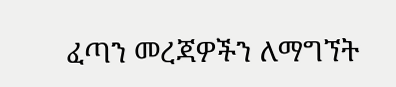ፈጣን መረጃዎችን ለማግኘት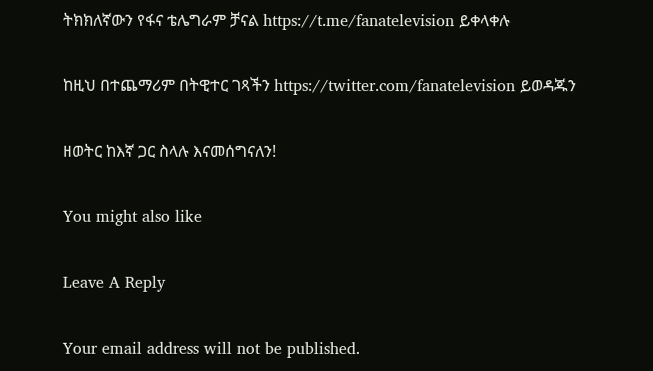ትክክለኛውን የፋና ቴሌግራም ቻናል https://t.me/fanatelevision ይቀላቀሉ

ከዚህ በተጨማሪም በትዊተር ገጻችን https://twitter.com/fanatelevision ይወዳጁን

ዘወትር ከእኛ ጋር ስላሉ እናመሰግናለን!

You might also like

Leave A Reply

Your email address will not be published.